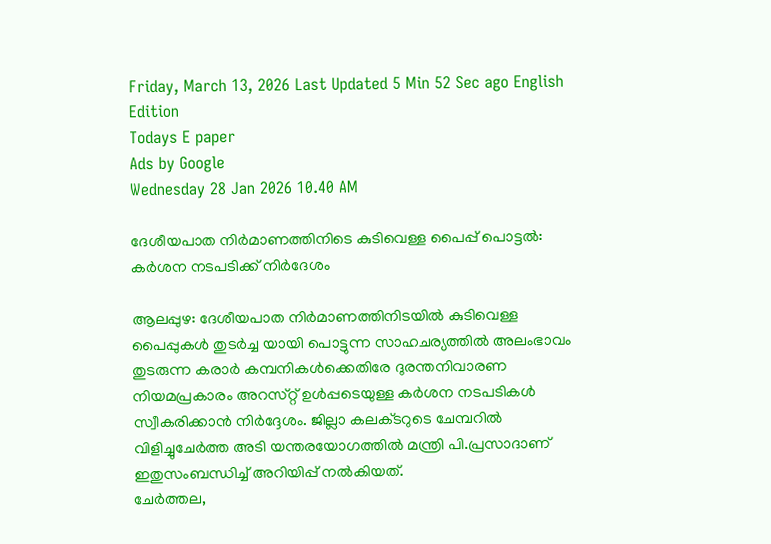Friday, March 13, 2026 Last Updated 5 Min 52 Sec ago English Edition
Todays E paper
Ads by Google
Wednesday 28 Jan 2026 10.40 AM

ദേശീയപാത നിര്‍മാണത്തിനിടെ കുടിവെള്ള പൈപ്പ്‌ പൊട്ടല്‍: കര്‍ശന നടപടിക്ക്‌ നിര്‍ദേശം

ആലപ്പുഴ: ദേശീയപാത നിര്‍മാണത്തിനിടയില്‍ കുടിവെള്ള പൈപ്പുകള്‍ തുടര്‍ച്ച യായി പൊട്ടുന്ന സാഹചര്യത്തില്‍ അലംഭാവം തുടരുന്ന കരാര്‍ കമ്പനികള്‍ക്കെതിരേ ദുരന്തനിവാരണ നിയമപ്രകാരം അറസ്‌റ്റ് ഉള്‍പ്പടെയുള്ള കര്‍ശന നടപടികള്‍ സ്വീകരിക്കാന്‍ നിര്‍ദ്ദേശം. ജില്ലാ കലക്‌ടറുടെ ചേമ്പറില്‍ വിളിച്ചുചേര്‍ത്ത അടി യന്തരയോഗത്തില്‍ മന്ത്രി പി.പ്രസാദാണ്‌ ഇതുസംബന്ധിച്ച്‌ അറിയിപ്പ്‌ നല്‍കിയത്‌.
ചേര്‍ത്തല,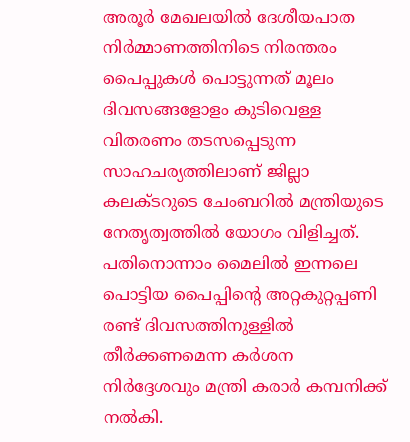അരൂര്‍ മേഖലയില്‍ ദേശീയപാത നിര്‍മ്മാണത്തിനിടെ നിരന്തരം പൈപ്പുകള്‍ പൊട്ടുന്നത്‌ മൂലം ദിവസങ്ങളോളം കുടിവെള്ള വിതരണം തടസപ്പെടുന്ന സാഹചര്യത്തിലാണ്‌ ജില്ലാ കലക്‌ടറുടെ ചേംബറില്‍ മന്ത്രിയുടെ നേതൃത്വത്തില്‍ യോഗം വിളിച്ചത്‌.
പതിനൊന്നാം മൈലില്‍ ഇന്നലെ പൊട്ടിയ പൈപ്പിന്റെ അറ്റകുറ്റപ്പണി രണ്ട്‌ ദിവസത്തിനുള്ളില്‍ തീര്‍ക്കണമെന്ന കര്‍ശന നിര്‍ദ്ദേശവും മന്ത്രി കരാര്‍ കമ്പനിക്ക്‌ നല്‍കി.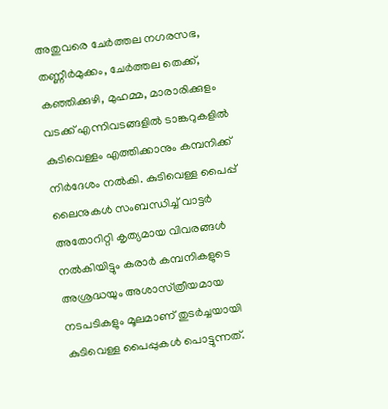അതുവരെ ചേര്‍ത്തല നഗരസഭ, തണ്ണീര്‍മുക്കം, ചേര്‍ത്തല തെക്ക്‌, കഞ്ഞിക്കുഴി, മുഹമ്മ, മാരാരിക്കുളം വടക്ക്‌ എന്നിവടങ്ങളില്‍ ടാങ്കറുകളില്‍ കുടിവെള്ളം എത്തിക്കാനും കമ്പനിക്ക്‌ നിര്‍ദേശം നല്‍കി. കുടിവെള്ള പൈപ്പ്‌ ലൈനുകള്‍ സംബന്ധിച്ച്‌ വാട്ടര്‍ അതോറിറ്റി കൃത്യമായ വിവരങ്ങള്‍ നല്‍കിയിട്ടും കരാര്‍ കമ്പനികളുടെ അശ്രദ്ധയും അശാസ്‌ത്രീയമായ നടപടികളും മൂലമാണ്‌ തുടര്‍ച്ചയായി കുടിവെള്ള പൈപ്പുകള്‍ പൊട്ടുന്നത്‌.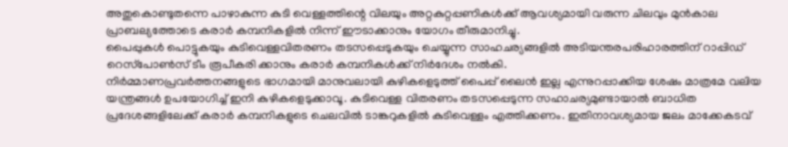അതുകൊണ്ടുതന്നെ പാഴാകുന്ന കുടി വെള്ളത്തിന്റെ വിലയും അറ്റകുറ്റപ്പണികള്‍ക്ക്‌ ആവശ്യമായി വരുന്ന ചിലവും മുന്‍കാല പ്രാബല്യത്തോടെ കരാര്‍ കമ്പനികളില്‍ നിന്ന്‌ ഈടാക്കാനും യോഗം തീരുമാനിച്ചു.
പൈപ്പുകള്‍ പൊട്ടുകയും കുടിവെള്ളവിതരണം തടസപ്പെടുകയും ചെയ്യുന്ന സാഹചര്യങ്ങളില്‍ അടിയന്തരപരിഹാരത്തിന്‌ റാപ്പിഡ്‌ റെസ്‌പോണ്‍സ്‌ ടീം രൂപീകരി ക്കാനും കരാര്‍ കമ്പനികള്‍ക്ക്‌ നിര്‍ദേശം നല്‍കി.
നിര്‍മ്മാണപ്രവര്‍ത്തനങ്ങളുടെ ഭാഗമായി മാനുവലായി കുഴികളെടുത്ത്‌ പൈപ്പ്‌ ലൈന്‍ ഇല്ല എന്നുറപ്പാക്കിയ ശേഷം മാത്രമേ വലിയ യന്ത്രങ്ങള്‍ ഉപയോഗിച്ച്‌ ഇനി കുഴികളെടുക്കാവൂ. കുടിവെള്ള വിതരണം തടസപ്പെടുന്ന സഹാചര്യമുണ്ടായാല്‍ ബാധിത പ്രദേശങ്ങളിലേക്ക്‌ കരാര്‍ കമ്പനികളുടെ ചെലവില്‍ ടാങ്കറുകളില്‍ കുടിവെള്ളം എത്തിക്കണം. ഇതിനാവശ്യമായ ജലം മാക്കേകടവ്‌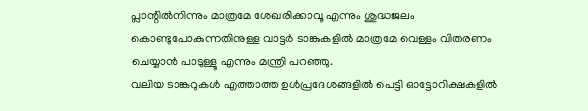പ്ലാന്റില്‍നിന്നും മാത്രമേ ശേഖരിക്കാവൂ എന്നും ശുദ്ധജലം കൊണ്ടുപോകുന്നതിനുള്ള വാട്ടര്‍ ടാങ്കുകളില്‍ മാത്രമേ വെള്ളം വിതരണം ചെയ്യാന്‍ പാടുള്ളൂ എന്നും മന്ത്രി പറഞ്ഞു.
വലിയ ടാങ്കറുകള്‍ എത്താത്ത ഉള്‍പ്രദേശങ്ങളില്‍ പെട്ടി ഓട്ടോറിക്ഷകളില്‍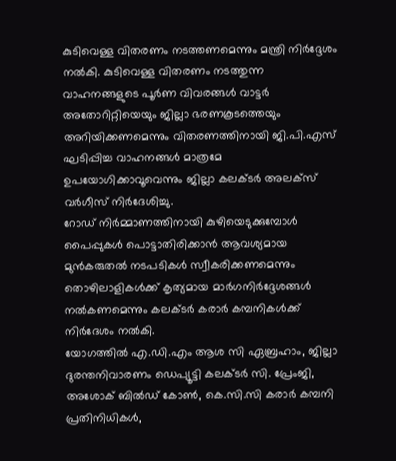കുടിവെള്ള വിതരണം നടത്തണമെന്നും മന്ത്രി നിര്‍ദ്ദേശം നല്‍കി. കുടിവെള്ള വിതരണം നടത്തുന്ന വാഹനങ്ങളുടെ പൂര്‍ണ വിവരങ്ങള്‍ വാട്ടര്‍ അതോറിറ്റിയെയും ജില്ലാ ഭരണകൂടത്തെയും അറിയിക്കണമെന്നും വിതരണത്തിനായി ജി.പി.എസ്‌ ഘടിപ്പിച്ച വാഹനങ്ങള്‍ മാത്രമേ ഉപയോഗിക്കാവൂവെന്നും ജില്ലാ കലക്‌ടര്‍ അലക്‌സ് വര്‍ഗീസ്‌ നിര്‍ദേശിച്ചു.
റോഡ്‌ നിര്‍മ്മാണത്തിനായി കുഴിയെടുക്കുമ്പോള്‍ പൈപ്പുകള്‍ പൊട്ടാതിരിക്കാന്‍ ആവശ്യമായ മുന്‍കരുതല്‍ നടപടികള്‍ സ്വീകരിക്കണമെന്നും തൊഴിലാളികള്‍ക്ക്‌ കൃത്യമായ മാര്‍ഗനിര്‍ദ്ദേശങ്ങള്‍ നല്‍കണമെന്നും കലക്‌ടര്‍ കരാര്‍ കമ്പനികള്‍ക്ക്‌ നിര്‍ദേശം നല്‍കി.
യോഗത്തില്‍ എ.ഡി.എം ആശ സി ഏബ്രഹാം, ജില്ലാ ദുരന്തനിവാരണം ഡെപ്യൂട്ടി കലക്‌ടര്‍ സി. പ്രേംജി, അശോക്‌ ബില്‍ഡ്‌ കോണ്‍, കെ.സി.സി കരാര്‍ കമ്പനി പ്രതിനിധികള്‍,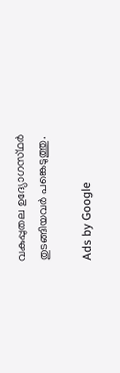വകുപ്പുതല ഉദ്യോഗസ്‌ഥര്‍ തുടങ്ങിയവര്‍ പങ്കെടുത്തു.

Ads by Google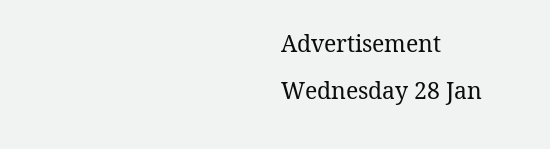Advertisement
Wednesday 28 Jan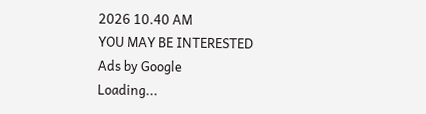2026 10.40 AM
YOU MAY BE INTERESTED
Ads by Google
Loading...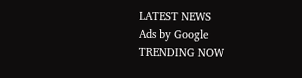LATEST NEWS
Ads by Google
TRENDING NOW